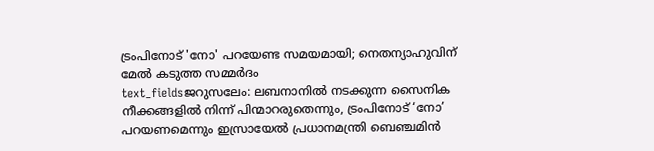ട്രംപിനോട് 'നോ' പറയേണ്ട സമയമായി; നെതന്യാഹുവിന് മേൽ കടുത്ത സമ്മർദം
text_fieldsജറുസലേം: ലബനാനിൽ നടക്കുന്ന സൈനിക നീക്കങ്ങളിൽ നിന്ന് പിന്മാറരുതെന്നും, ട്രംപിനോട് ‘നോ’ പറയണമെന്നും ഇസ്രായേൽ പ്രധാനമന്ത്രി ബെഞ്ചമിൻ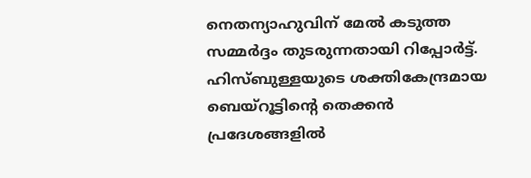നെതന്യാഹുവിന് മേൽ കടുത്ത സമ്മർദ്ദം തുടരുന്നതായി റിപ്പോർട്ട്. ഹിസ്ബുള്ളയുടെ ശക്തികേന്ദ്രമായ ബെയ്റൂട്ടിന്റെ തെക്കൻ പ്രദേശങ്ങളിൽ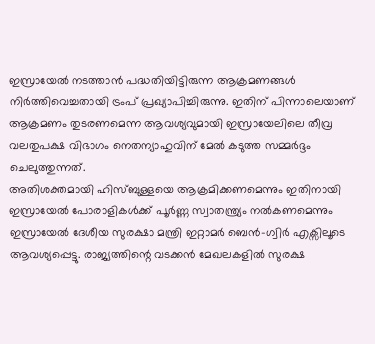ഇസ്രായേൽ നടത്താൻ പദ്ധതിയിട്ടിരുന്ന ആക്രമണങ്ങൾ നിർത്തിവെച്ചതായി ട്രംപ് പ്രഖ്യാപിച്ചിരുന്നു. ഇതിന് പിന്നാലെയാണ് ആക്രമണം തുടരണമെന്ന ആവശ്യവുമായി ഇസ്രായേലിലെ തീവ്ര വലതുപക്ഷ വിഭാഗം നെതന്യാഹുവിന് മേൽ കടുത്ത സമ്മർദ്ദം ചെലുത്തുന്നത്.
അതിശക്തമായി ഹിസ്ബുള്ളയെ ആക്രമിക്കണമെന്നും ഇതിനായി ഇസ്രായേൽ പോരാളികൾക്ക് പൂർണ്ണ സ്വാതന്ത്ര്യം നൽകണമെന്നും ഇസ്രായേൽ ദേശീയ സുരക്ഷാ മന്ത്രി ഇറ്റാമർ ബെൻ-ഗ്വിർ എക്സിലൂടെ ആവശ്യപ്പെട്ടു. രാജ്യത്തിന്റെ വടക്കൻ മേഖലകളിൽ സുരക്ഷ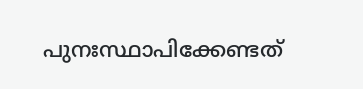പുനഃസ്ഥാപിക്കേണ്ടത്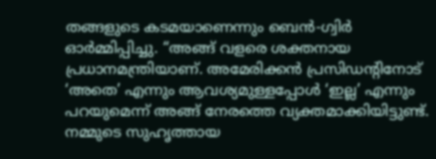തങ്ങളുടെ കടമയാണെന്നും ബെൻ-ഗ്വിർ ഓർമ്മിപ്പിച്ചു. “അങ്ങ് വളരെ ശക്തനായ പ്രധാനമന്ത്രിയാണ്. അമേരിക്കൻ പ്രസിഡന്റിനോട് ‘അതെ’ എന്നും ആവശ്യമുള്ളപ്പോൾ ‘ഇല്ല’ എന്നും പറയുമെന്ന് അങ്ങ് നേരത്തെ വ്യക്തമാക്കിയിട്ടുണ്ട്. നമ്മുടെ സുഹൃത്തായ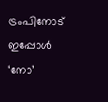ട്രംപിനോട് ഇപ്പോൾ ‘നോ’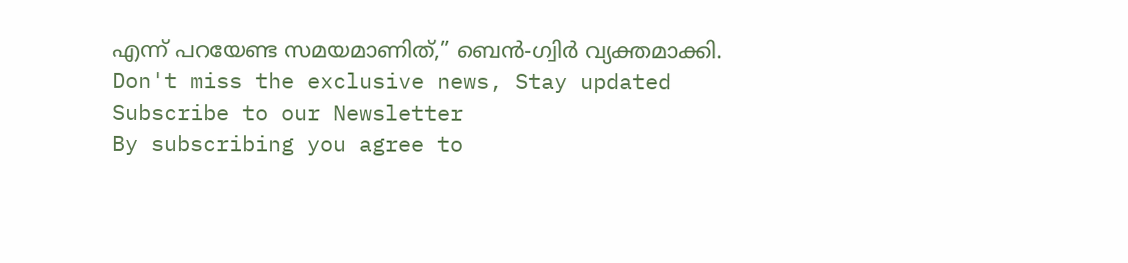എന്ന് പറയേണ്ട സമയമാണിത്,” ബെൻ-ഗ്വിർ വ്യക്തമാക്കി.
Don't miss the exclusive news, Stay updated
Subscribe to our Newsletter
By subscribing you agree to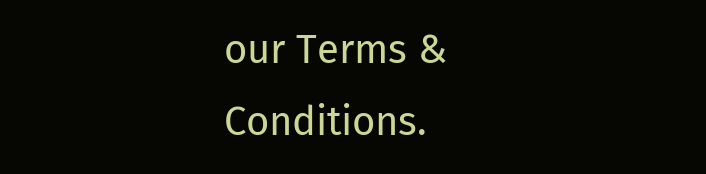our Terms & Conditions.